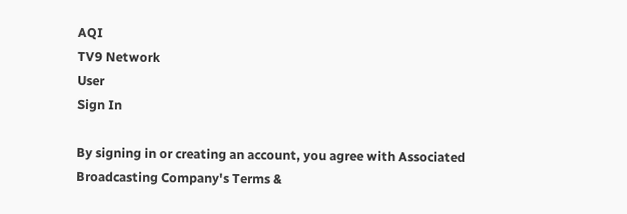AQI
TV9 Network
User
Sign In

By signing in or creating an account, you agree with Associated Broadcasting Company's Terms &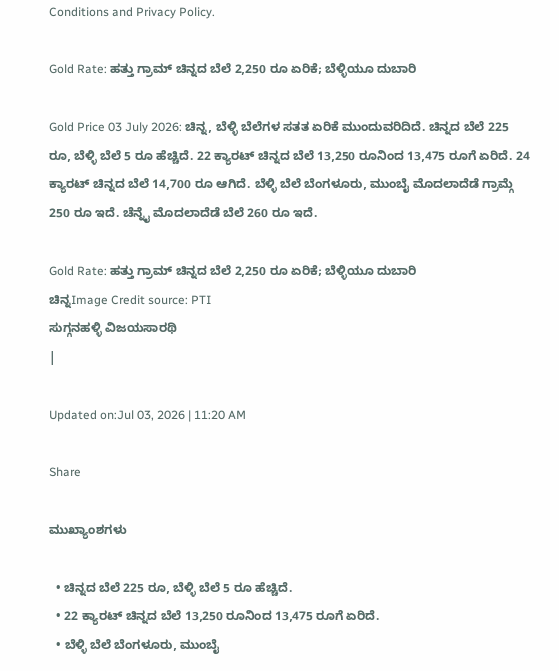Conditions and Privacy Policy.

Gold Rate: ಹತ್ತು ಗ್ರಾಮ್ ಚಿನ್ನದ ಬೆಲೆ 2,250 ರೂ ಏರಿಕೆ; ಬೆಳ್ಳಿಯೂ ದುಬಾರಿ

Gold Price 03 July 2026: ಚಿನ್ನ, ಬೆಳ್ಳಿ ಬೆಲೆಗಳ ಸತತ ಏರಿಕೆ ಮುಂದುವರಿದಿದೆ. ಚಿನ್ನದ ಬೆಲೆ 225 ರೂ, ಬೆಳ್ಳಿ ಬೆಲೆ 5 ರೂ ಹೆಚ್ಚಿದೆ. 22 ಕ್ಯಾರಟ್ ಚಿನ್ನದ ಬೆಲೆ 13,250 ರೂನಿಂದ 13,475 ರೂಗೆ ಏರಿದೆ. 24 ಕ್ಯಾರಟ್ ಚಿನ್ನದ ಬೆಲೆ 14,700 ರೂ ಆಗಿದೆ. ಬೆಳ್ಳಿ ಬೆಲೆ ಬೆಂಗಳೂರು, ಮುಂಬೈ ಮೊದಲಾದೆಡೆ ಗ್ರಾಮ್ಗೆ 250 ರೂ ಇದೆ. ಚೆನ್ನೈ ಮೊದಲಾದೆಡೆ ಬೆಲೆ 260 ರೂ ಇದೆ.

Gold Rate: ಹತ್ತು ಗ್ರಾಮ್ ಚಿನ್ನದ ಬೆಲೆ 2,250 ರೂ ಏರಿಕೆ; ಬೆಳ್ಳಿಯೂ ದುಬಾರಿ
ಚಿನ್ನImage Credit source: PTI
ಸುಗ್ಗನಹಳ್ಳಿ ವಿಜಯಸಾರಥಿ
|

Updated on:Jul 03, 2026 | 11:20 AM

Share

ಮುಖ್ಯಾಂಶಗಳು

  • ಚಿನ್ನದ ಬೆಲೆ 225 ರೂ, ಬೆಳ್ಳಿ ಬೆಲೆ 5 ರೂ ಹೆಚ್ಚಿದೆ.
  • 22 ಕ್ಯಾರಟ್ ಚಿನ್ನದ ಬೆಲೆ 13,250 ರೂನಿಂದ 13,475 ರೂಗೆ ಏರಿದೆ.
  • ಬೆಳ್ಳಿ ಬೆಲೆ ಬೆಂಗಳೂರು, ಮುಂಬೈ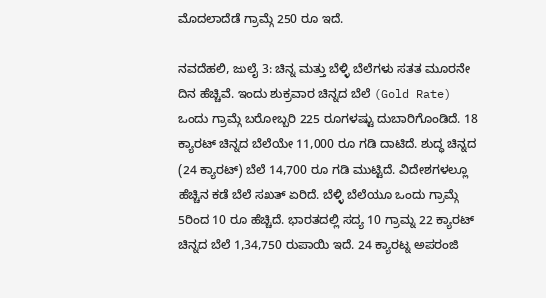ಮೊದಲಾದೆಡೆ ಗ್ರಾಮ್ಗೆ 250 ರೂ ಇದೆ.

ನವದೆಹಲಿ, ಜುಲೈ 3: ಚಿನ್ನ ಮತ್ತು ಬೆಳ್ಳಿ ಬೆಲೆಗಳು ಸತತ ಮೂರನೇ ದಿನ ಹೆಚ್ಚಿವೆ. ಇಂದು ಶುಕ್ರವಾರ ಚಿನ್ನದ ಬೆಲೆ (Gold Rate) ಒಂದು ಗ್ರಾಮ್ಗೆ ಬರೋಬ್ಬರಿ 225 ರೂಗಳಷ್ಟು ದುಬಾರಿಗೊಂಡಿದೆ. 18 ಕ್ಯಾರಟ್ ಚಿನ್ನದ ಬೆಲೆಯೇ 11,000 ರೂ ಗಡಿ ದಾಟಿದೆ. ಶುದ್ಧ ಚಿನ್ನದ (24 ಕ್ಯಾರಟ್) ಬೆಲೆ 14,700 ರೂ ಗಡಿ ಮುಟ್ಟಿದೆ. ವಿದೇಶಗಳಲ್ಲೂ ಹೆಚ್ಚಿನ ಕಡೆ ಬೆಲೆ ಸಖತ್ ಏರಿದೆ. ಬೆಳ್ಳಿ ಬೆಲೆಯೂ ಒಂದು ಗ್ರಾಮ್ಗೆ 5ರಿಂದ 10 ರೂ ಹೆಚ್ಚಿದೆ. ಭಾರತದಲ್ಲಿ ಸದ್ಯ 10 ಗ್ರಾಮ್ನ 22 ಕ್ಯಾರಟ್ ಚಿನ್ನದ ಬೆಲೆ 1,34,750 ರುಪಾಯಿ ಇದೆ. 24 ಕ್ಯಾರಟ್ನ ಅಪರಂಜಿ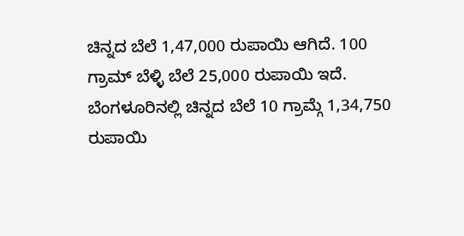ಚಿನ್ನದ ಬೆಲೆ 1,47,000 ರುಪಾಯಿ ಆಗಿದೆ. 100 ಗ್ರಾಮ್ ಬೆಳ್ಳಿ ಬೆಲೆ 25,000 ರುಪಾಯಿ ಇದೆ. ಬೆಂಗಳೂರಿನಲ್ಲಿ ಚಿನ್ನದ ಬೆಲೆ 10 ಗ್ರಾಮ್ಗೆ 1,34,750 ರುಪಾಯಿ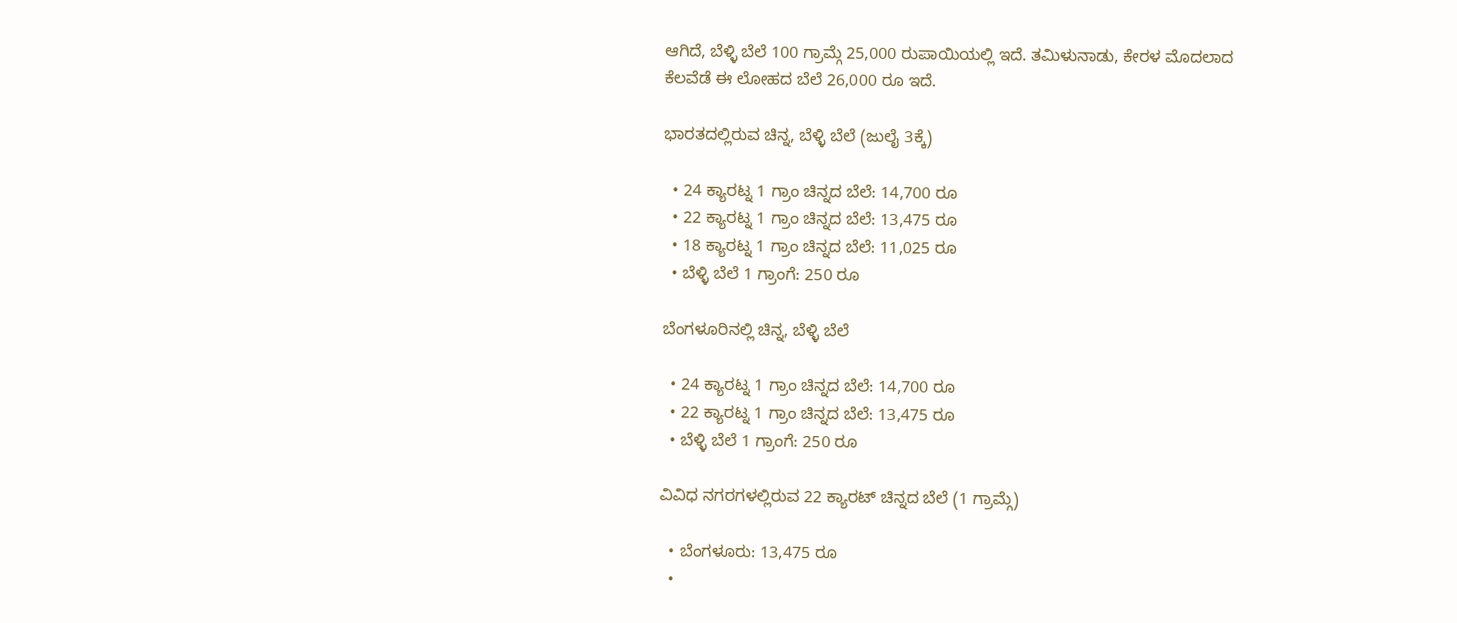ಆಗಿದೆ, ಬೆಳ್ಳಿ ಬೆಲೆ 100 ಗ್ರಾಮ್ಗೆ 25,000 ರುಪಾಯಿಯಲ್ಲಿ ಇದೆ. ತಮಿಳುನಾಡು, ಕೇರಳ ಮೊದಲಾದ ಕೆಲವೆಡೆ ಈ ಲೋಹದ ಬೆಲೆ 26,000 ರೂ ಇದೆ.

ಭಾರತದಲ್ಲಿರುವ ಚಿನ್ನ, ಬೆಳ್ಳಿ ಬೆಲೆ (ಜುಲೈ 3ಕ್ಕೆ)

  • 24 ಕ್ಯಾರಟ್ನ 1 ಗ್ರಾಂ ಚಿನ್ನದ ಬೆಲೆ: 14,700 ರೂ
  • 22 ಕ್ಯಾರಟ್ನ 1 ಗ್ರಾಂ ಚಿನ್ನದ ಬೆಲೆ: 13,475 ರೂ
  • 18 ಕ್ಯಾರಟ್ನ 1 ಗ್ರಾಂ ಚಿನ್ನದ ಬೆಲೆ: 11,025 ರೂ
  • ಬೆಳ್ಳಿ ಬೆಲೆ 1 ಗ್ರಾಂಗೆ: 250 ರೂ

ಬೆಂಗಳೂರಿನಲ್ಲಿ ಚಿನ್ನ, ಬೆಳ್ಳಿ ಬೆಲೆ

  • 24 ಕ್ಯಾರಟ್ನ 1 ಗ್ರಾಂ ಚಿನ್ನದ ಬೆಲೆ: 14,700 ರೂ
  • 22 ಕ್ಯಾರಟ್ನ 1 ಗ್ರಾಂ ಚಿನ್ನದ ಬೆಲೆ: 13,475 ರೂ
  • ಬೆಳ್ಳಿ ಬೆಲೆ 1 ಗ್ರಾಂಗೆ: 250 ರೂ

ವಿವಿಧ ನಗರಗಳಲ್ಲಿರುವ 22 ಕ್ಯಾರಟ್ ಚಿನ್ನದ ಬೆಲೆ (1 ಗ್ರಾಮ್ಗೆ)

  • ಬೆಂಗಳೂರು: 13,475 ರೂ
  •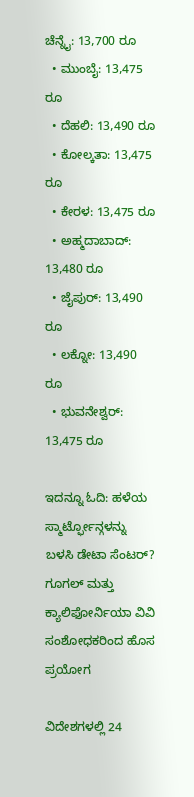ಚೆನ್ನೈ: 13,700 ರೂ
  • ಮುಂಬೈ: 13,475 ರೂ
  • ದೆಹಲಿ: 13,490 ರೂ
  • ಕೋಲ್ಕತಾ: 13,475 ರೂ
  • ಕೇರಳ: 13,475 ರೂ
  • ಅಹ್ಮದಾಬಾದ್: 13,480 ರೂ
  • ಜೈಪುರ್: 13,490 ರೂ
  • ಲಕ್ನೋ: 13,490 ರೂ
  • ಭುವನೇಶ್ವರ್: 13,475 ರೂ

ಇದನ್ನೂ ಓದಿ: ಹಳೆಯ ಸ್ಮಾರ್ಟ್ಫೋನ್ಗಳನ್ನು ಬಳಸಿ ಡೇಟಾ ಸೆಂಟರ್? ಗೂಗಲ್ ಮತ್ತು ಕ್ಯಾಲಿಫೋರ್ನಿಯಾ ವಿವಿ ಸಂಶೋಧಕರಿಂದ ಹೊಸ ಪ್ರಯೋಗ

ವಿದೇಶಗಳಲ್ಲಿ 24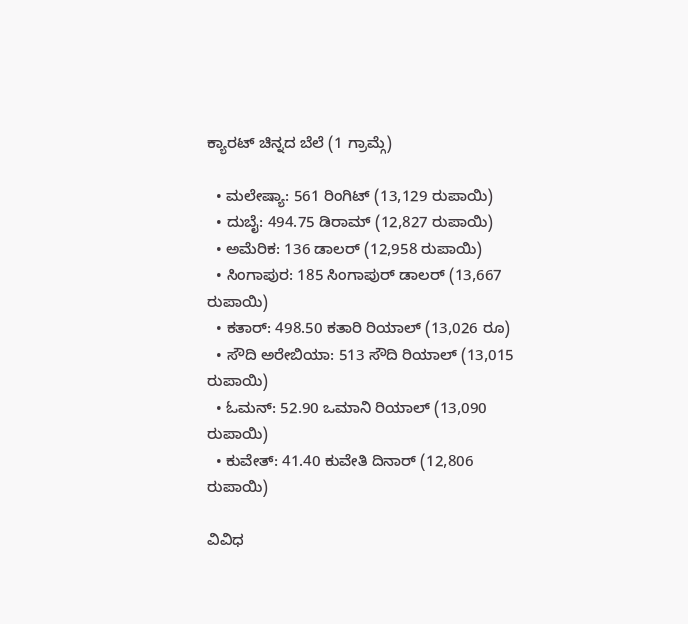ಕ್ಯಾರಟ್ ಚಿನ್ನದ ಬೆಲೆ (1 ಗ್ರಾಮ್ಗೆ)

  • ಮಲೇಷ್ಯಾ: 561 ರಿಂಗಿಟ್ (13,129 ರುಪಾಯಿ)
  • ದುಬೈ: 494.75 ಡಿರಾಮ್ (12,827 ರುಪಾಯಿ)
  • ಅಮೆರಿಕ: 136 ಡಾಲರ್ (12,958 ರುಪಾಯಿ)
  • ಸಿಂಗಾಪುರ: 185 ಸಿಂಗಾಪುರ್ ಡಾಲರ್ (13,667 ರುಪಾಯಿ)
  • ಕತಾರ್: 498.50 ಕತಾರಿ ರಿಯಾಲ್ (13,026 ರೂ)
  • ಸೌದಿ ಅರೇಬಿಯಾ: 513 ಸೌದಿ ರಿಯಾಲ್ (13,015 ರುಪಾಯಿ)
  • ಓಮನ್: 52.90 ಒಮಾನಿ ರಿಯಾಲ್ (13,090 ರುಪಾಯಿ)
  • ಕುವೇತ್: 41.40 ಕುವೇತಿ ದಿನಾರ್ (12,806 ರುಪಾಯಿ)

ವಿವಿಧ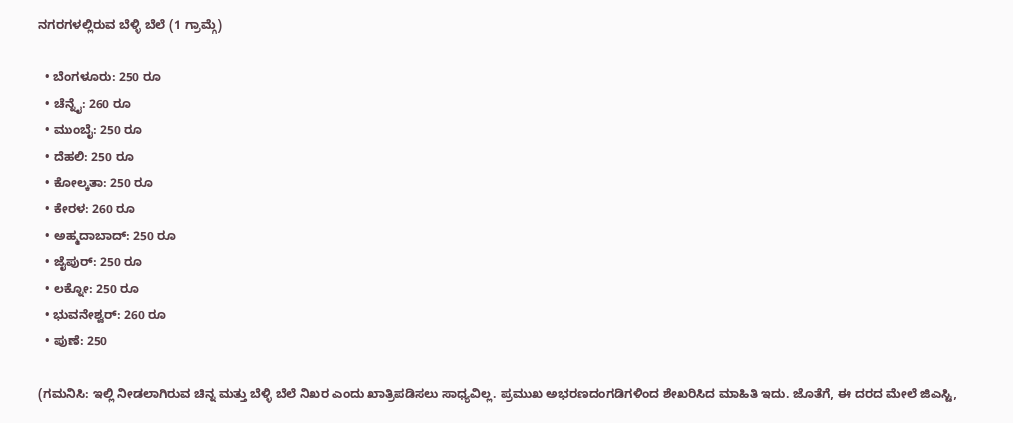ನಗರಗಳಲ್ಲಿರುವ ಬೆಳ್ಳಿ ಬೆಲೆ (1 ಗ್ರಾಮ್ಗೆ)

  • ಬೆಂಗಳೂರು: 250 ರೂ
  • ಚೆನ್ನೈ: 260 ರೂ
  • ಮುಂಬೈ: 250 ರೂ
  • ದೆಹಲಿ: 250 ರೂ
  • ಕೋಲ್ಕತಾ: 250 ರೂ
  • ಕೇರಳ: 260 ರೂ
  • ಅಹ್ಮದಾಬಾದ್: 250 ರೂ
  • ಜೈಪುರ್: 250 ರೂ
  • ಲಕ್ನೋ: 250 ರೂ
  • ಭುವನೇಶ್ವರ್: 260 ರೂ
  • ಪುಣೆ: 250

(ಗಮನಿಸಿ: ಇಲ್ಲಿ ನೀಡಲಾಗಿರುವ ಚಿನ್ನ ಮತ್ತು ಬೆಳ್ಳಿ ಬೆಲೆ ನಿಖರ ಎಂದು ಖಾತ್ರಿಪಡಿಸಲು ಸಾಧ್ಯವಿಲ್ಲ. ಪ್ರಮುಖ ಅಭರಣದಂಗಡಿಗಳಿಂದ ಶೇಖರಿಸಿದ ಮಾಹಿತಿ ಇದು. ಜೊತೆಗೆ, ಈ ದರದ ಮೇಲೆ ಜಿಎಸ್ಟಿ,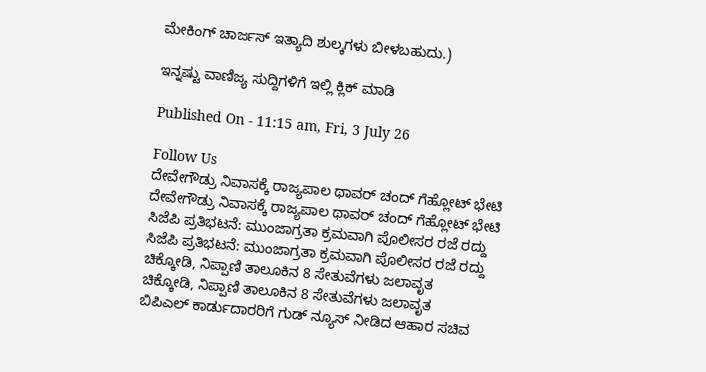ಮೇಕಿಂಗ್ ಚಾರ್ಜಸ್ ಇತ್ಯಾದಿ ಶುಲ್ಕಗಳು ಬೀಳಬಹುದು.)

ಇನ್ನಷ್ಟು ವಾಣಿಜ್ಯ ಸುದ್ದಿಗಳಿಗೆ ಇಲ್ಲಿ ಕ್ಲಿಕ್ ಮಾಡಿ

Published On - 11:15 am, Fri, 3 July 26

Follow Us
ದೇವೇಗೌಡ್ರು ನಿವಾಸಕ್ಕೆ ರಾಜ್ಯಪಾಲ ಥಾವರ್ ಚಂದ್ ಗೆಹ್ಲೋಟ್ ಭೇಟಿ
ದೇವೇಗೌಡ್ರು ನಿವಾಸಕ್ಕೆ ರಾಜ್ಯಪಾಲ ಥಾವರ್ ಚಂದ್ ಗೆಹ್ಲೋಟ್ ಭೇಟಿ
ಸಿಜೆಪಿ ಪ್ರತಿಭಟನೆ: ಮುಂಜಾಗ್ರತಾ ಕ್ರಮವಾಗಿ ಪೊಲೀಸರ ರಜೆ ರದ್ದು
ಸಿಜೆಪಿ ಪ್ರತಿಭಟನೆ: ಮುಂಜಾಗ್ರತಾ ಕ್ರಮವಾಗಿ ಪೊಲೀಸರ ರಜೆ ರದ್ದು
ಚಿಕ್ಕೋಡಿ, ನಿಪ್ಪಾಣಿ ತಾಲೂಕಿನ 8 ಸೇತುವೆಗಳು ಜಲಾವೃತ
ಚಿಕ್ಕೋಡಿ, ನಿಪ್ಪಾಣಿ ತಾಲೂಕಿನ 8 ಸೇತುವೆಗಳು ಜಲಾವೃತ
ಬಿಪಿಎಲ್ ಕಾರ್ಡುದಾರರಿಗೆ ಗುಡ್ ನ್ಯೂಸ್ ನೀಡಿದ ಆಹಾರ ಸಚಿವ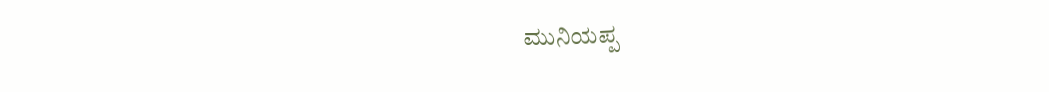ಮುನಿಯಪ್ಪ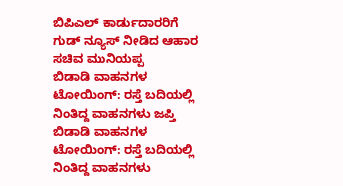ಬಿಪಿಎಲ್ ಕಾರ್ಡುದಾರರಿಗೆ ಗುಡ್ ನ್ಯೂಸ್ ನೀಡಿದ ಆಹಾರ ಸಚಿವ ಮುನಿಯಪ್ಪ
ಬಿಡಾಡಿ ವಾಹನಗಳ ಟೋಯಿಂಗ್: ರಸ್ತೆ ಬದಿಯಲ್ಲಿ ನಿಂತಿದ್ದ ವಾಹನಗಳು ಜಪ್ತಿ
ಬಿಡಾಡಿ ವಾಹನಗಳ ಟೋಯಿಂಗ್: ರಸ್ತೆ ಬದಿಯಲ್ಲಿ ನಿಂತಿದ್ದ ವಾಹನಗಳು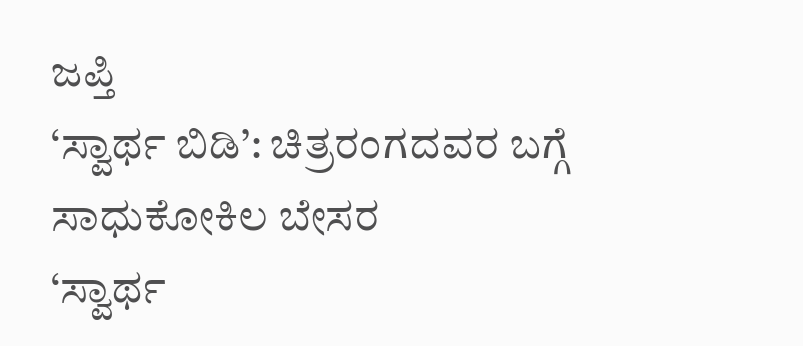ಜಪ್ತಿ
‘ಸ್ವಾರ್ಥ ಬಿಡಿ’: ಚಿತ್ರರಂಗದವರ ಬಗ್ಗೆ ಸಾಧುಕೋಕಿಲ ಬೇಸರ
‘ಸ್ವಾರ್ಥ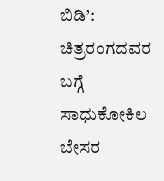ಬಿಡಿ’: ಚಿತ್ರರಂಗದವರ ಬಗ್ಗೆ ಸಾಧುಕೋಕಿಲ ಬೇಸರ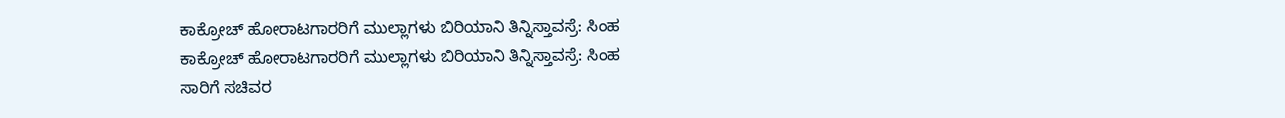ಕಾಕ್ರೋಚ್ ಹೋರಾಟಗಾರರಿಗೆ ಮುಲ್ಲಾಗಳು ಬಿರಿಯಾನಿ ತಿನ್ನಿಸ್ತಾವಸ್ರೆ: ಸಿಂಹ
ಕಾಕ್ರೋಚ್ ಹೋರಾಟಗಾರರಿಗೆ ಮುಲ್ಲಾಗಳು ಬಿರಿಯಾನಿ ತಿನ್ನಿಸ್ತಾವಸ್ರೆ: ಸಿಂಹ
ಸಾರಿಗೆ ಸಚಿವರ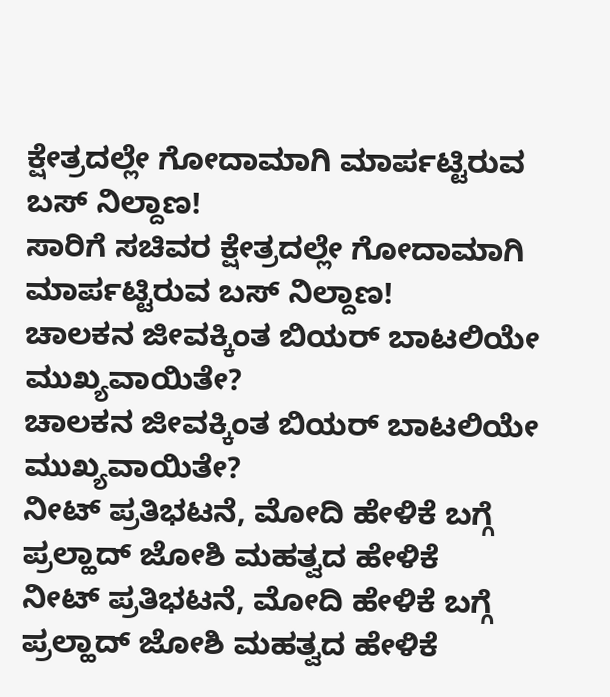ಕ್ಷೇತ್ರದಲ್ಲೇ ಗೋದಾಮಾಗಿ ಮಾರ್ಪಟ್ಟಿರುವ ಬಸ್ ನಿಲ್ದಾಣ!
ಸಾರಿಗೆ ಸಚಿವರ ಕ್ಷೇತ್ರದಲ್ಲೇ ಗೋದಾಮಾಗಿ ಮಾರ್ಪಟ್ಟಿರುವ ಬಸ್ ನಿಲ್ದಾಣ!
ಚಾಲಕನ ಜೀವಕ್ಕಿಂತ ಬಿಯರ್ ಬಾಟಲಿಯೇ ಮುಖ್ಯವಾಯಿತೇ?
ಚಾಲಕನ ಜೀವಕ್ಕಿಂತ ಬಿಯರ್ ಬಾಟಲಿಯೇ ಮುಖ್ಯವಾಯಿತೇ?
ನೀಟ್ ಪ್ರತಿಭಟನೆ, ಮೋದಿ ಹೇಳಿಕೆ ಬಗ್ಗೆ ಪ್ರಲ್ಹಾದ್ ಜೋಶಿ ಮಹತ್ವದ ಹೇಳಿಕೆ
ನೀಟ್ ಪ್ರತಿಭಟನೆ, ಮೋದಿ ಹೇಳಿಕೆ ಬಗ್ಗೆ ಪ್ರಲ್ಹಾದ್ ಜೋಶಿ ಮಹತ್ವದ ಹೇಳಿಕೆ